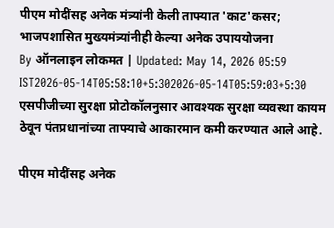पीएम मोदींसह अनेक मंत्र्यांनी केली ताफ्यात 'काट'कसर; भाजपशासित मुख्यमंत्र्यांनीही केल्या अनेक उपाययोजना
By ऑनलाइन लोकमत | Updated: May 14, 2026 05:59 IST2026-05-14T05:58:10+5:302026-05-14T05:59:03+5:30
एसपीजीच्या सुरक्षा प्रोटोकॉलनुसार आवश्यक सुरक्षा व्यवस्था कायम ठेवून पंतप्रधानांच्या ताफ्याचे आकारमान कमी करण्यात आले आहे.

पीएम मोदींसह अनेक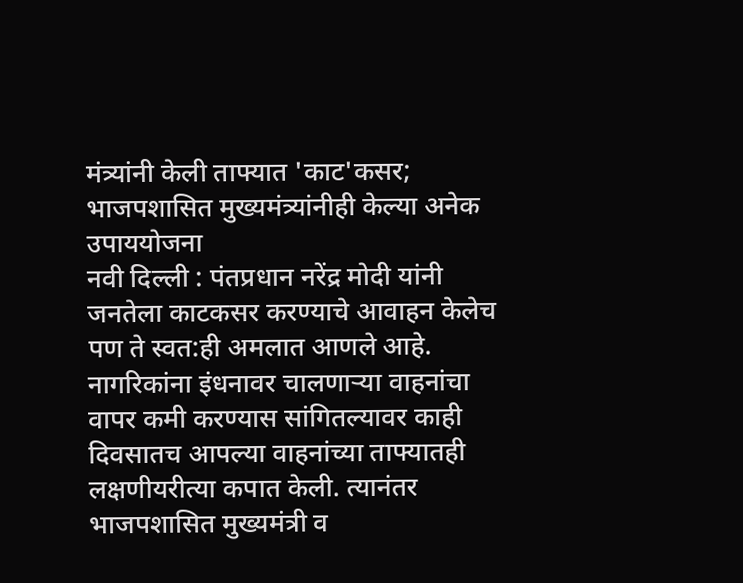मंत्र्यांनी केली ताफ्यात 'काट'कसर; भाजपशासित मुख्यमंत्र्यांनीही केल्या अनेक उपाययोजना
नवी दिल्ली : पंतप्रधान नरेंद्र मोदी यांनी जनतेला काटकसर करण्याचे आवाहन केलेच पण ते स्वत:ही अमलात आणले आहे. नागरिकांना इंधनावर चालणाऱ्या वाहनांचा वापर कमी करण्यास सांगितल्यावर काही दिवसातच आपल्या वाहनांच्या ताफ्यातही लक्षणीयरीत्या कपात केली. त्यानंतर भाजपशासित मुख्यमंत्री व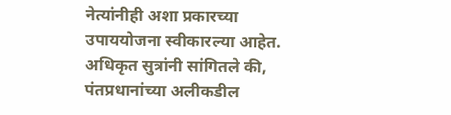नेत्यांनीही अशा प्रकारच्या उपाययोजना स्वीकारल्या आहेत.
अधिकृत सुत्रांनी सांगितले की, पंतप्रधानांच्या अलीकडील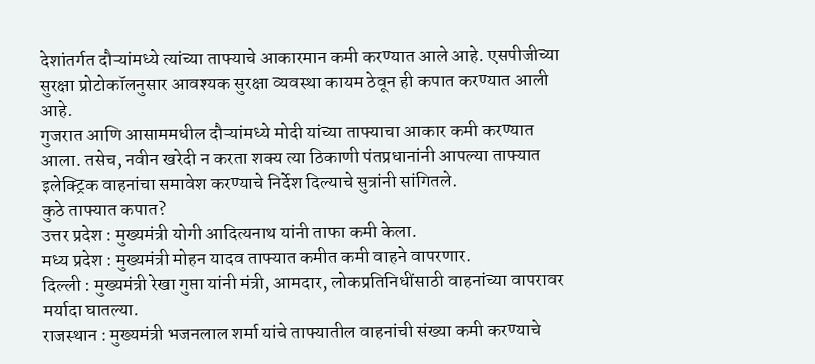देशांतर्गत दौऱ्यांमध्ये त्यांच्या ताफ्याचे आकारमान कमी करण्यात आले आहे. एसपीजीच्या सुरक्षा प्रोटोकॉलनुसार आवश्यक सुरक्षा व्यवस्था कायम ठेवून ही कपात करण्यात आली आहे.
गुजरात आणि आसाममधील दौऱ्यांमध्ये मोदी यांच्या ताफ्याचा आकार कमी करण्यात आला. तसेच, नवीन खरेदी न करता शक्य त्या ठिकाणी पंतप्रधानांनी आपल्या ताफ्यात इलेक्ट्रिक वाहनांचा समावेश करण्याचे निर्देश दिल्याचे सुत्रांनी सांगितले.
कुठे ताफ्यात कपात?
उत्तर प्रदेश : मुख्यमंत्री योगी आदित्यनाथ यांनी ताफा कमी केला.
मध्य प्रदेश : मुख्यमंत्री मोहन यादव ताफ्यात कमीत कमी वाहने वापरणार.
दिल्ली : मुख्यमंत्री रेखा गुप्ता यांनी मंत्री, आमदार, लोकप्रतिनिधींसाठी वाहनांच्या वापरावर मर्यादा घातल्या.
राजस्थान : मुख्यमंत्री भजनलाल शर्मा यांचे ताफ्यातील वाहनांची संख्या कमी करण्याचे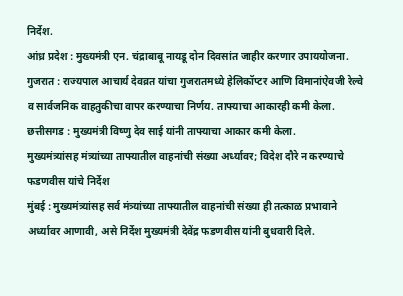निर्देश.
आंध्र प्रदेश : मुख्यमंत्री एन. चंद्राबाबू नायडू दोन दिवसांत जाहीर करणार उपाययोजना.
गुजरात : राज्यपाल आचार्य देवव्रत यांचा गुजरातमध्ये हेलिकॉप्टर आणि विमानांऐवजी रेल्वे व सार्वजनिक वाहतुकीचा वापर करण्याचा निर्णय. ताफ्याचा आकारही कमी केला.
छत्तीसगड : मुख्यमंत्री विष्णु देव साई यांनी ताफ्याचा आकार कमी केला.
मुख्यमंत्र्यांसह मंत्र्यांच्या ताफ्यातील वाहनांची संख्या अर्ध्यावर; विदेश दौरे न करण्याचे फडणवीस यांचे निर्देश
मुंबई : मुख्यमंत्र्यांसह सर्व मंत्र्यांच्या ताफ्यातील वाहनांची संख्या ही तत्काळ प्रभावाने अर्ध्यावर आणावी, असे निर्देश मुख्यमंत्री देवेंद्र फडणवीस यांनी बुधवारी दिले.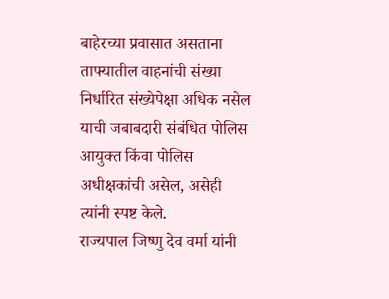बाहेरच्या प्रवासात असताना ताफ्यातील वाहनांची संख्या निर्धारित संख्येपेक्षा अधिक नसेल याची जबाबदारी संबंधित पोलिस आयुक्त किंवा पोलिस अधीक्षकांची असेल, असेही त्यांनी स्पष्ट केले.
राज्यपाल जिष्णु देव वर्मा यांनी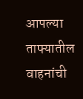आपल्या ताफ्यातील वाहनांची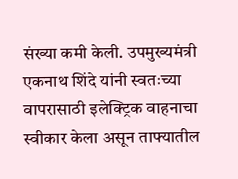संख्या कमी केली. उपमुख्यमंत्री एकनाथ शिंदे यांनी स्वतःच्या वापरासाठी इलेक्ट्रिक वाहनाचा स्वीकार केला असून ताफ्यातील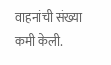वाहनांची संख्या कमी केली.